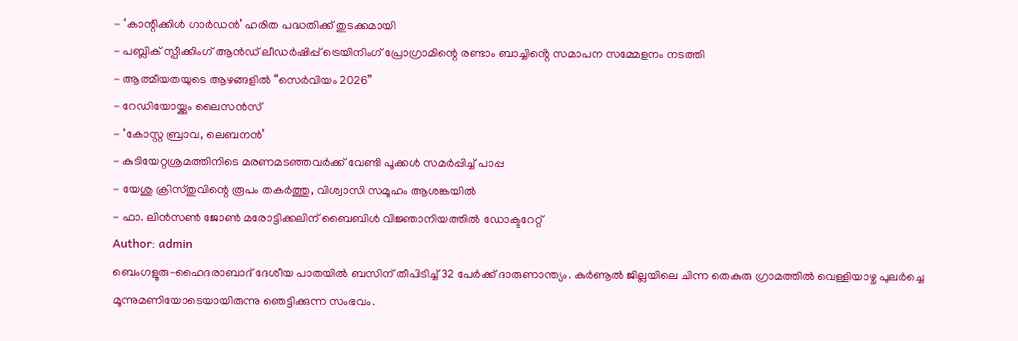- ‘കാന്റിക്കിൾ ഗാർഡൻ’ ഹരിത പദ്ധതിക്ക് തുടക്കമായി
- പബ്ലിക് സ്പീക്കിംഗ് ആൻഡ് ലീഡർഷിപ്പ് ട്രെയിനിംഗ് പ്രോഗ്രാമിന്റെ രണ്ടാം ബാച്ചിൻ്റെ സമാപന സമ്മേളനം നടത്തി
- ആത്മീയതയുടെ ആഴങ്ങളിൽ “സെർവിയം 2026”
- റേഡിയോയ്ക്കും ലൈസൻസ്
- ‘കോസ്റ്റ ബ്രാവ, ലെബനൻ’
- കുടിയേറ്റശ്രമത്തിനിടെ മരണമടഞ്ഞവർക്ക് വേണ്ടി പൂക്കൾ സമർപ്പിച്ച് പാപ്പ
- യേശു ക്രിസ്തുവിന്റെ രൂപം തകർത്തു, വിശ്വാസി സമൂഹം ആശങ്കയിൽ
- ഫാ. ലിൻസൺ ജോൺ മരോട്ടിക്കലിന് ബൈബിൾ വിജ്ഞാനിയത്തിൽ ഡോക്ടറേറ്റ്
Author: admin
ബെംഗളൂരു-ഹൈദരാബാദ് ദേശീയ പാതയിൽ ബസിന് തീപിടിച്ച് 32 പേർക്ക് ദാരുണാന്ത്യം. കുർണൂൽ ജില്ലയിലെ ചിന്ന തെകുരു ഗ്രാമത്തിൽ വെള്ളിയാഴ്ച പുലർച്ചെ മൂന്നുമണിയോടെയായിരുന്നു ഞെട്ടിക്കുന്ന സംഭവം.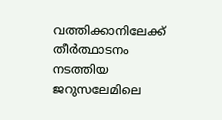വത്തിക്കാനിലേക്ക് തീർത്ഥാടനം നടത്തിയ ജറുസലേമിലെ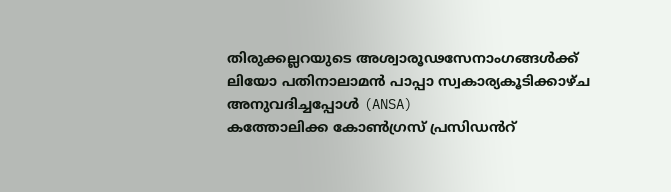തിരുക്കല്ലറയുടെ അശ്വാരൂഢസേനാംഗങ്ങൾക്ക് ലിയോ പതിനാലാമൻ പാപ്പാ സ്വകാര്യകൂടിക്കാഴ്ച അനുവദിച്ചപ്പോൾ (ANSA)
കത്തോലിക്ക കോൺഗ്രസ് പ്രസിഡൻറ്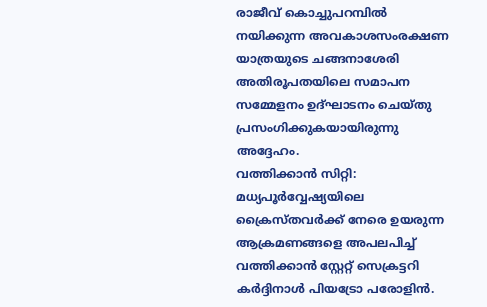രാജീവ് കൊച്ചുപറമ്പിൽ നയിക്കുന്ന അവകാശസംരക്ഷണ യാത്രയുടെ ചങ്ങനാശേരി അതിരൂപതയിലെ സമാപന സമ്മേളനം ഉദ്ഘാടനം ചെയ്തു പ്രസംഗിക്കുകയായിരുന്നു അദ്ദേഹം.
വത്തിക്കാൻ സിറ്റി: മധ്യപൂർവ്വേഷ്യയിലെ ക്രൈസ്തവർക്ക് നേരെ ഉയരുന്ന ആക്രമണങ്ങളെ അപലപിച്ച് വത്തിക്കാൻ സ്റ്റേറ്റ് സെക്രട്ടറി കർദ്ദിനാൾ പിയട്രോ പരോളിൻ.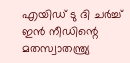എയിഡ് ടു ദി ചർച്ച് ഇൻ നീഡിന്റെ മതസ്വാതന്ത്ര്യ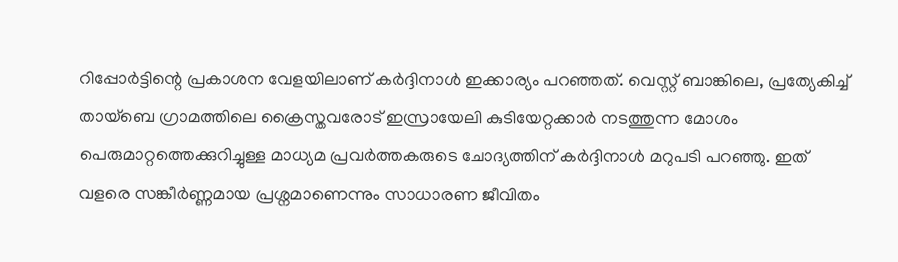റിപ്പോർട്ടിന്റെ പ്രകാശന വേളയിലാണ് കർദ്ദിനാൾ ഇക്കാര്യം പറഞ്ഞത്. വെസ്റ്റ് ബാങ്കിലെ, പ്രത്യേകിച്ച് തായ്ബെ ഗ്രാമത്തിലെ ക്രൈസ്തവരോട് ഇസ്രായേലി കുടിയേറ്റക്കാർ നടത്തുന്ന മോശം പെരുമാറ്റത്തെക്കുറിച്ചുള്ള മാധ്യമ പ്രവർത്തകരുടെ ചോദ്യത്തിന് കർദ്ദിനാൾ മറുപടി പറഞ്ഞു. ഇത് വളരെ സങ്കീർണ്ണമായ പ്രശ്നമാണെന്നും സാധാരണ ജീവിതം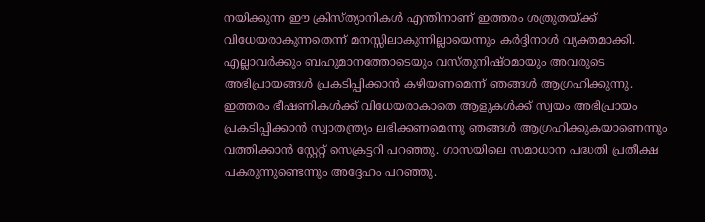നയിക്കുന്ന ഈ ക്രിസ്ത്യാനികൾ എന്തിനാണ് ഇത്തരം ശത്രുതയ്ക്ക് വിധേയരാകുന്നതെന്ന് മനസ്സിലാകുന്നില്ലായെന്നും കർദ്ദിനാൾ വ്യക്തമാക്കി. എല്ലാവർക്കും ബഹുമാനത്തോടെയും വസ്തുനിഷ്ഠമായും അവരുടെ അഭിപ്രായങ്ങൾ പ്രകടിപ്പിക്കാൻ കഴിയണമെന്ന് ഞങ്ങൾ ആഗ്രഹിക്കുന്നു. ഇത്തരം ഭീഷണികൾക്ക് വിധേയരാകാതെ ആളുകൾക്ക് സ്വയം അഭിപ്രായം പ്രകടിപ്പിക്കാൻ സ്വാതന്ത്ര്യം ലഭിക്കണമെന്നു ഞങ്ങൾ ആഗ്രഹിക്കുകയാണെന്നും വത്തിക്കാൻ സ്റ്റേറ്റ് സെക്രട്ടറി പറഞ്ഞു. ഗാസയിലെ സമാധാന പദ്ധതി പ്രതീക്ഷ പകരുന്നുണ്ടെന്നും അദ്ദേഹം പറഞ്ഞു.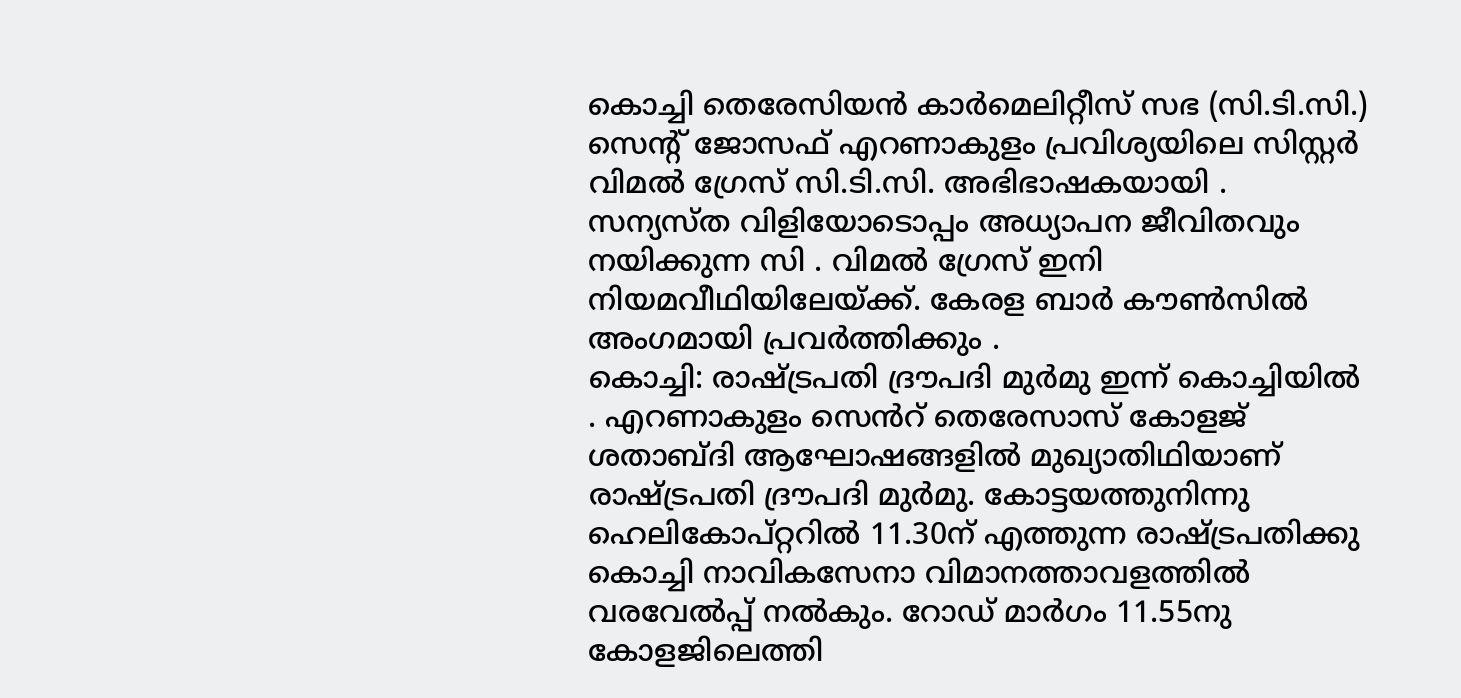കൊച്ചി തെരേസിയൻ കാർമെലിറ്റീസ് സഭ (സി.ടി.സി.) സെന്റ് ജോസഫ് എറണാകുളം പ്രവിശ്യയിലെ സിസ്റ്റർ വിമൽ ഗ്രേസ് സി.ടി.സി. അഭിഭാഷകയായി . സന്യസ്ത വിളിയോടൊപ്പം അധ്യാപന ജീവിതവും നയിക്കുന്ന സി . വിമൽ ഗ്രേസ് ഇനി നിയമവീഥിയിലേയ്ക്ക്. കേരള ബാർ കൗൺസിൽ അംഗമായി പ്രവർത്തിക്കും .
കൊച്ചി: രാഷ്ട്രപതി ദ്രൗപദി മുർമു ഇന്ന് കൊച്ചിയിൽ . എറണാകുളം സെൻറ് തെരേസാസ് കോളജ് ശതാബ്ദി ആഘോഷങ്ങളിൽ മുഖ്യാതിഥിയാണ് രാഷ്ട്രപതി ദ്രൗപദി മുർമു. കോട്ടയത്തുനിന്നു ഹെലികോപ്റ്ററിൽ 11.30ന് എത്തുന്ന രാഷ്ട്രപതിക്കു കൊച്ചി നാവികസേനാ വിമാനത്താവളത്തിൽ വരവേൽപ്പ് നൽകും. റോഡ് മാർഗം 11.55നു കോളജിലെത്തി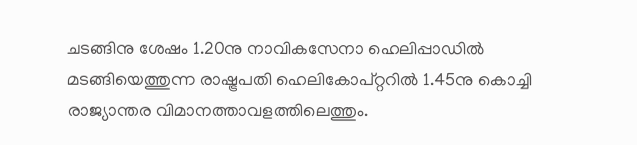ചടങ്ങിനു ശേഷം 1.20നു നാവികസേനാ ഹെലിപ്പാഡിൽ മടങ്ങിയെത്തുന്ന രാഷ്ട്രപതി ഹെലികോപ്റ്ററിൽ 1.45നു കൊച്ചി രാജ്യാന്തര വിമാനത്താവളത്തിലെത്തും.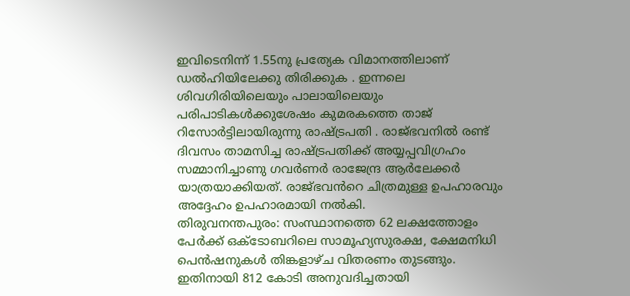ഇവിടെനിന്ന് 1.55നു പ്രത്യേക വിമാനത്തിലാണ് ഡൽഹിയിലേക്കു തിരിക്കുക . ഇന്നലെ ശിവഗിരിയിലെയും പാലായിലെയും പരിപാടികൾക്കുശേഷം കുമരകത്തെ താജ് റിസോർട്ടിലായിരുന്നു രാഷ്ട്രപതി . രാജ്ഭവനിൽ രണ്ട് ദിവസം താമസിച്ച രാഷ്ട്രപതിക്ക് അയ്യപ്പവിഗ്രഹം സമ്മാനിച്ചാണു ഗവർണർ രാജേന്ദ്ര ആർലേക്കർ യാത്രയാക്കിയത്. രാജ്ഭവൻറെ ചിത്രമുള്ള ഉപഹാരവും അദ്ദേഹം ഉപഹാരമായി നൽകി.
തിരുവനന്തപുരം: സംസ്ഥാനത്തെ 62 ലക്ഷത്തോളം പേർക്ക് ഒക്ടോബറിലെ സാമൂഹ്യസുരക്ഷ, ക്ഷേമനിധി പെൻഷനുകൾ തിങ്കളാഴ്ച വിതരണം തുടങ്ങും. ഇതിനായി 812 കോടി അനുവദിച്ചതായി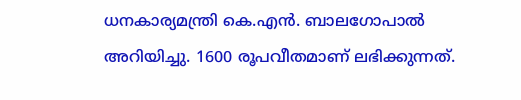ധനകാര്യമന്ത്രി കെ.എൻ. ബാലഗോപാൽ അറിയിച്ചു. 1600 രൂപവീതമാണ് ലഭിക്കുന്നത്.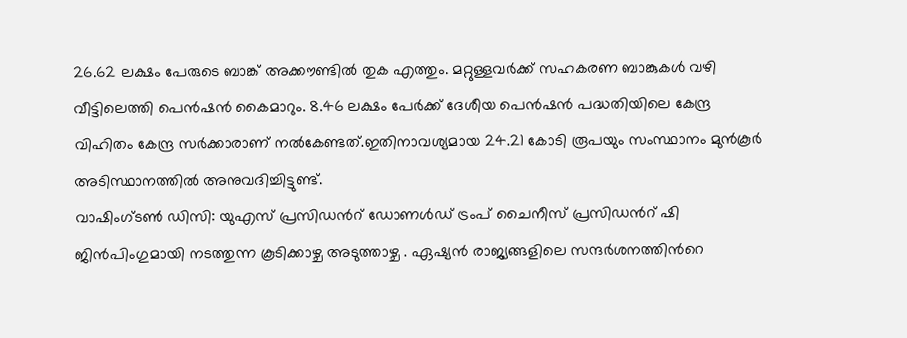26.62 ലക്ഷം പേരുടെ ബാങ്ക് അക്കൗണ്ടിൽ തുക എത്തും. മറ്റുള്ളവർക്ക് സഹകരണ ബാങ്കുകൾ വഴി വീട്ടിലെത്തി പെൻഷൻ കൈമാറും. 8.46 ലക്ഷം പേർക്ക് ദേശീയ പെൻഷൻ പദ്ധതിയിലെ കേന്ദ്ര വിഹിതം കേന്ദ്ര സർക്കാരാണ് നൽകേണ്ടത്.ഇതിനാവശ്യമായ 24.21 കോടി രൂപയും സംസ്ഥാനം മുൻകൂർ അടിസ്ഥാനത്തിൽ അനുവദിച്ചിട്ടുണ്ട്.
വാഷിംഗ്ടൺ ഡിസി: യുഎസ് പ്രസിഡൻറ് ഡോണൾഡ് ട്രംപ് ചൈനീസ് പ്രസിഡൻറ് ഷി ജിൻപിംഗുമായി നടത്തുന്ന കൂടിക്കാഴ്ച അടുത്താഴ്ച . ഏഷ്യൻ രാജ്യങ്ങളിലെ സന്ദർശനത്തിൻറെ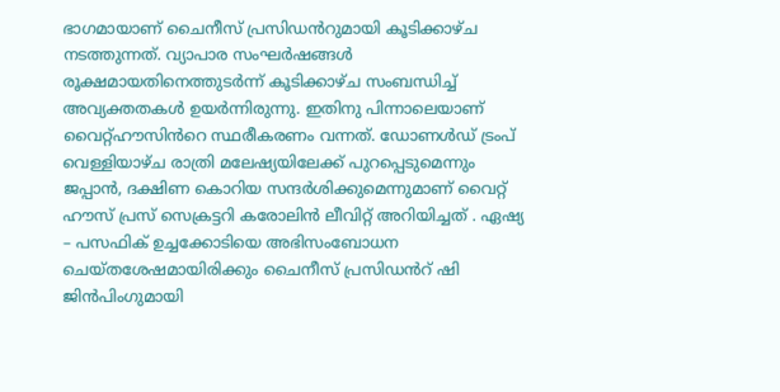ഭാഗമായാണ് ചൈനീസ് പ്രസിഡൻറുമായി കൂടിക്കാഴ്ച നടത്തുന്നത്. വ്യാപാര സംഘർഷങ്ങൾ രൂക്ഷമായതിനെത്തുടർന്ന് കൂടിക്കാഴ്ച സംബന്ധിച്ച് അവ്യക്തതകൾ ഉയർന്നിരുന്നു. ഇതിനു പിന്നാലെയാണ് വൈറ്റ്ഹൗസിൻറെ സ്ഥരീകരണം വന്നത്. ഡോണൾഡ് ട്രംപ് വെള്ളിയാഴ്ച രാത്രി മലേഷ്യയിലേക്ക് പുറപ്പെടുമെന്നും ജപ്പാൻ, ദക്ഷിണ കൊറിയ സന്ദർശിക്കുമെന്നുമാണ് വൈറ്റ് ഹൗസ് പ്രസ് സെക്രട്ടറി കരോലിൻ ലീവിറ്റ് അറിയിച്ചത് . ഏഷ്യ – പസഫിക് ഉച്ചക്കോടിയെ അഭിസംബോധന ചെയ്തശേഷമായിരിക്കും ചൈനീസ് പ്രസിഡൻറ് ഷി ജിൻപിംഗുമായി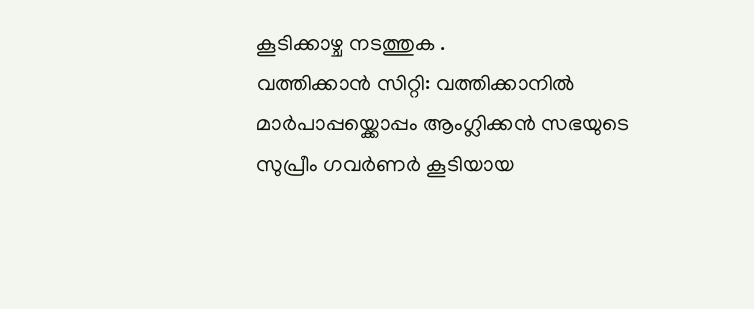കൂടിക്കാഴ്ച നടത്തുക .
വത്തിക്കാൻ സിറ്റി: വത്തിക്കാനിൽ മാർപാപ്പയ്ക്കൊപ്പം ആംഗ്ലിക്കൻ സഭയുടെ സുപ്രീം ഗവർണർ കൂടിയായ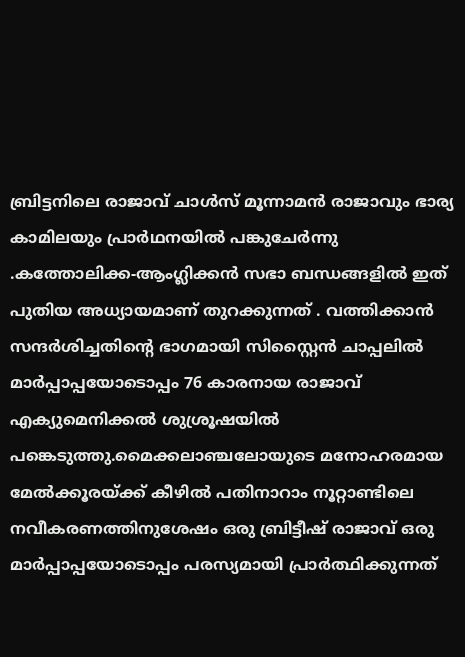ബ്രിട്ടനിലെ രാജാവ് ചാൾസ് മൂന്നാമൻ രാജാവും ഭാര്യ കാമിലയും പ്രാർഥനയിൽ പങ്കുചേർന്നു .കത്തോലിക്ക-ആംഗ്ലിക്കൻ സഭാ ബന്ധങ്ങളിൽ ഇത് പുതിയ അധ്യായമാണ് തുറക്കുന്നത് . വത്തിക്കാൻ സന്ദർശിച്ചതിന്റെ ഭാഗമായി സിസ്റ്റൈൻ ചാപ്പലിൽ മാർപ്പാപ്പയോടൊപ്പം 76 കാരനായ രാജാവ് എക്യുമെനിക്കൽ ശുശ്രൂഷയിൽ പങ്കെടുത്തു.മൈക്കലാഞ്ചലോയുടെ മനോഹരമായ മേൽക്കൂരയ്ക്ക് കീഴിൽ പതിനാറാം നൂറ്റാണ്ടിലെ നവീകരണത്തിനുശേഷം ഒരു ബ്രിട്ടീഷ് രാജാവ് ഒരു മാർപ്പാപ്പയോടൊപ്പം പരസ്യമായി പ്രാർത്ഥിക്കുന്നത്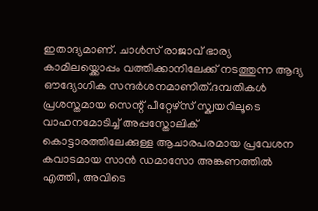ഇതാദ്യമാണ്. ചാൾസ് രാജാവ് ഭാര്യ കാമിലയ്ക്കൊപ്പം വത്തിക്കാനിലേക്ക് നടത്തുന്ന ആദ്യ ഔദ്യോഗിക സന്ദർശനമാണിത്.ദമ്പതികൾ പ്രശസ്തമായ സെന്റ് പീറ്റേഴ്സ് സ്ക്വയറിലൂടെ വാഹനമോടിച്ച് അപ്പസ്തോലിക് കൊട്ടാരത്തിലേക്കുള്ള ആചാരപരമായ പ്രവേശന കവാടമായ സാൻ ഡമാസോ അങ്കണത്തിൽ എത്തി, അവിടെ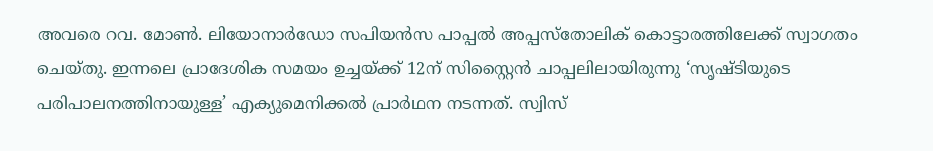അവരെ റവ. മോൺ. ലിയോനാർഡോ സപിയൻസ പാപ്പൽ അപ്പസ്തോലിക് കൊട്ടാരത്തിലേക്ക് സ്വാഗതം ചെയ്തു. ഇന്നലെ പ്രാദേശിക സമയം ഉച്ചയ്ക്ക് 12ന് സിസ്റ്റൈൻ ചാപ്പലിലായിരുന്നു ‘സൃഷ്ടിയുടെ പരിപാലനത്തിനായുള്ള’ എക്യുമെനിക്കൽ പ്രാർഥന നടന്നത്. സ്വിസ്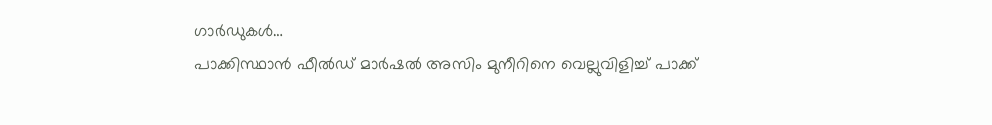ഗാർഡുകൾ…
പാക്കിസ്ഥാൻ ഫീൽഡ് മാർഷൽ അസിം മുനീറിനെ വെല്ലുവിളിച്ച് പാക്ക്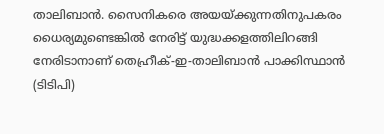താലിബാൻ. സൈനികരെ അയയ്ക്കുന്നതിനുപകരം ധൈര്യമുണ്ടെങ്കിൽ നേരിട്ട് യുദ്ധക്കളത്തിലിറങ്ങി നേരിടാനാണ് തെഹ്രീക്-ഇ-താലിബാൻ പാക്കിസ്ഥാൻ (ടിടിപി)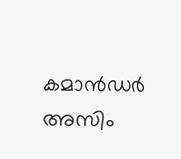കമാൻഡർ അസിം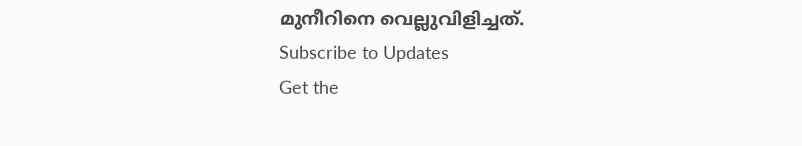മുനീറിനെ വെല്ലുവിളിച്ചത്.
Subscribe to Updates
Get the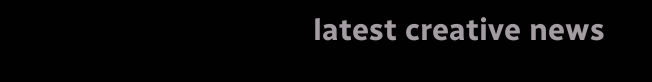latest creative news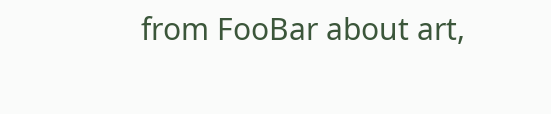from FooBar about art,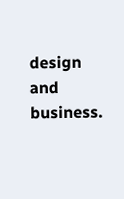design and business.